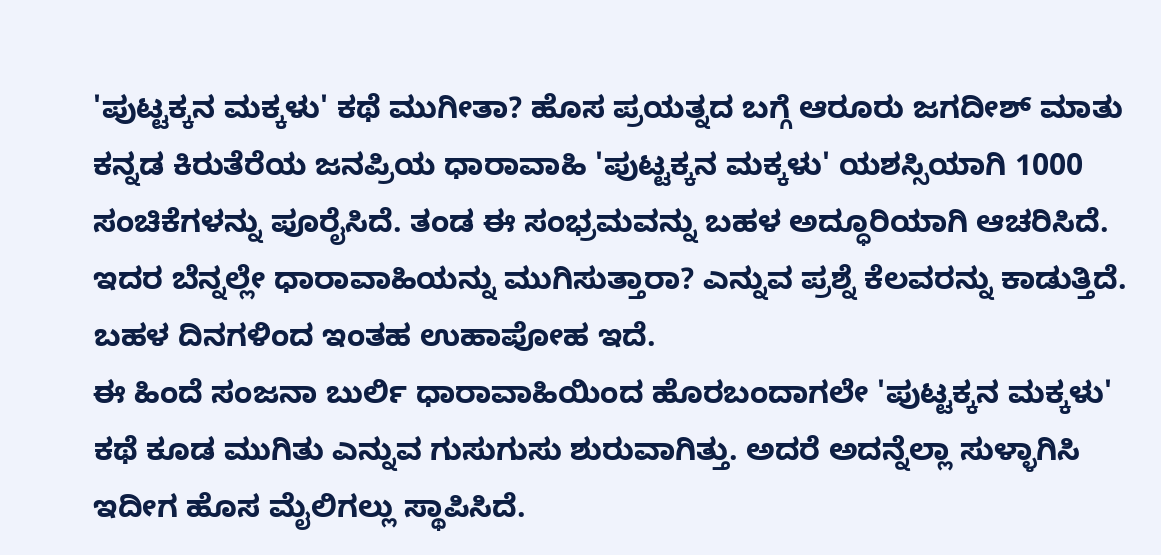'ಪುಟ್ಟಕ್ಕನ ಮಕ್ಕಳು' ಕಥೆ ಮುಗೀತಾ? ಹೊಸ ಪ್ರಯತ್ನದ ಬಗ್ಗೆ ಆರೂರು ಜಗದೀಶ್ ಮಾತು
ಕನ್ನಡ ಕಿರುತೆರೆಯ ಜನಪ್ರಿಯ ಧಾರಾವಾಹಿ 'ಪುಟ್ಟಕ್ಕನ ಮಕ್ಕಳು' ಯಶಸ್ಸಿಯಾಗಿ 1000 ಸಂಚಿಕೆಗಳನ್ನು ಪೂರೈಸಿದೆ. ತಂಡ ಈ ಸಂಭ್ರಮವನ್ನು ಬಹಳ ಅದ್ಧೂರಿಯಾಗಿ ಆಚರಿಸಿದೆ. ಇದರ ಬೆನ್ನಲ್ಲೇ ಧಾರಾವಾಹಿಯನ್ನು ಮುಗಿಸುತ್ತಾರಾ? ಎನ್ನುವ ಪ್ರಶ್ನೆ ಕೆಲವರನ್ನು ಕಾಡುತ್ತಿದೆ. ಬಹಳ ದಿನಗಳಿಂದ ಇಂತಹ ಉಹಾಪೋಹ ಇದೆ.
ಈ ಹಿಂದೆ ಸಂಜನಾ ಬುರ್ಲಿ ಧಾರಾವಾಹಿಯಿಂದ ಹೊರಬಂದಾಗಲೇ 'ಪುಟ್ಟಕ್ಕನ ಮಕ್ಕಳು' ಕಥೆ ಕೂಡ ಮುಗಿತು ಎನ್ನುವ ಗುಸುಗುಸು ಶುರುವಾಗಿತ್ತು. ಅದರೆ ಅದನ್ನೆಲ್ಲಾ ಸುಳ್ಳಾಗಿಸಿ ಇದೀಗ ಹೊಸ ಮೈಲಿಗಲ್ಲು ಸ್ಥಾಪಿಸಿದೆ.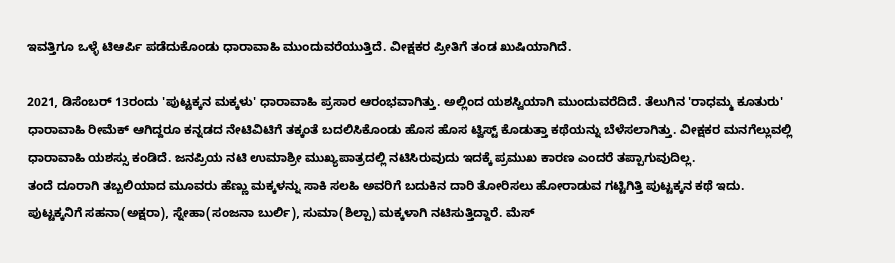ಇವತ್ತಿಗೂ ಒಳ್ಳೆ ಟಿಆರ್ಪಿ ಪಡೆದುಕೊಂಡು ಧಾರಾವಾಹಿ ಮುಂದುವರೆಯುತ್ತಿದೆ. ವೀಕ್ಷಕರ ಪ್ರೀತಿಗೆ ತಂಡ ಖುಷಿಯಾಗಿದೆ.

2021, ಡಿಸೆಂಬರ್ 13ರಂದು 'ಪುಟ್ಟಕ್ಕನ ಮಕ್ಕಳು' ಧಾರಾವಾಹಿ ಪ್ರಸಾರ ಆರಂಭವಾಗಿತ್ತು. ಅಲ್ಲಿಂದ ಯಶಸ್ವಿಯಾಗಿ ಮುಂದುವರೆದಿದೆ. ತೆಲುಗಿನ 'ರಾಧಮ್ಮ ಕೂತುರು' ಧಾರಾವಾಹಿ ರೀಮೆಕ್ ಆಗಿದ್ದರೂ ಕನ್ನಡದ ನೇಟಿವಿಟಿಗೆ ತಕ್ಕಂತೆ ಬದಲಿಸಿಕೊಂಡು ಹೊಸ ಹೊಸ ಟ್ವಿಸ್ಟ್ ಕೊಡುತ್ತಾ ಕಥೆಯನ್ನು ಬೆಳೆಸಲಾಗಿತ್ತು. ವೀಕ್ಷಕರ ಮನಗೆಲ್ಲುವಲ್ಲಿ ಧಾರಾವಾಹಿ ಯಶಸ್ಸು ಕಂಡಿದೆ. ಜನಪ್ರಿಯ ನಟಿ ಉಮಾಶ್ರೀ ಮುಖ್ಯಪಾತ್ರದಲ್ಲಿ ನಟಿಸಿರುವುದು ಇದಕ್ಕೆ ಪ್ರಮುಖ ಕಾರಣ ಎಂದರೆ ತಪ್ಪಾಗುವುದಿಲ್ಲ.
ತಂದೆ ದೂರಾಗಿ ತಬ್ಬಲಿಯಾದ ಮೂವರು ಹೆಣ್ಣು ಮಕ್ಕಳನ್ನು ಸಾಕಿ ಸಲಹಿ ಅವರಿಗೆ ಬದುಕಿನ ದಾರಿ ತೋರಿಸಲು ಹೋರಾಡುವ ಗಟ್ಟಿಗಿತ್ತಿ ಪುಟ್ಟಕ್ಕನ ಕಥೆ ಇದು. ಪುಟ್ಟಕ್ಕನಿಗೆ ಸಹನಾ(ಅಕ್ಷರಾ), ಸ್ನೇಹಾ(ಸಂಜನಾ ಬುರ್ಲಿ), ಸುಮಾ(ಶಿಲ್ಪಾ) ಮಕ್ಕಳಾಗಿ ನಟಿಸುತ್ತಿದ್ದಾರೆ. ಮೆಸ್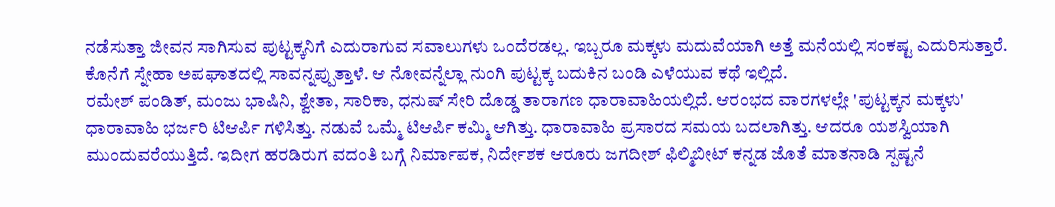ನಡೆಸುತ್ತಾ ಜೀವನ ಸಾಗಿಸುವ ಪುಟ್ಟಕ್ಕನಿಗೆ ಎದುರಾಗುವ ಸವಾಲುಗಳು ಒಂದೆರಡಲ್ಲ. ಇಬ್ಬರೂ ಮಕ್ಕಳು ಮದುವೆಯಾಗಿ ಅತ್ತೆ ಮನೆಯಲ್ಲಿ ಸಂಕಷ್ಟ ಎದುರಿಸುತ್ತಾರೆ. ಕೊನೆಗೆ ಸ್ನೇಹಾ ಅಪಘಾತದಲ್ಲಿ ಸಾವನ್ನಪ್ಪುತ್ತಾಳೆ. ಆ ನೋವನ್ನೆಲ್ಲಾ ನುಂಗಿ ಪುಟ್ಟಕ್ಕ ಬದುಕಿನ ಬಂಡಿ ಎಳೆಯುವ ಕಥೆ ಇಲ್ಲಿದೆ.
ರಮೇಶ್ ಪಂಡಿತ್, ಮಂಜು ಭಾಷಿನಿ, ಶ್ವೇತಾ, ಸಾರಿಕಾ, ಧನುಷ್ ಸೇರಿ ದೊಡ್ಡ ತಾರಾಗಣ ಧಾರಾವಾಹಿಯಲ್ಲಿದೆ. ಆರಂಭದ ವಾರಗಳಲ್ಲೇ 'ಪುಟ್ಟಕ್ಕನ ಮಕ್ಕಳು' ಧಾರಾವಾಹಿ ಭರ್ಜರಿ ಟಿಆರ್ಪಿ ಗಳಿಸಿತ್ತು. ನಡುವೆ ಒಮ್ಮೆ ಟಿಆರ್ಪಿ ಕಮ್ಮಿ ಆಗಿತ್ತು. ಧಾರಾವಾಹಿ ಪ್ರಸಾರದ ಸಮಯ ಬದಲಾಗಿತ್ತು. ಆದರೂ ಯಶಸ್ವಿಯಾಗಿ ಮುಂದುವರೆಯುತ್ತಿದೆ. ಇದೀಗ ಹರಡಿರುಗ ವದಂತಿ ಬಗ್ಗೆ ನಿರ್ಮಾಪಕ, ನಿರ್ದೇಶಕ ಆರೂರು ಜಗದೀಶ್ ಫಿಲ್ಮಿಬೀಟ್ ಕನ್ನಡ ಜೊತೆ ಮಾತನಾಡಿ ಸ್ಪಷ್ಟನೆ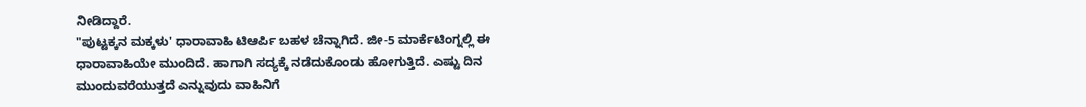ನೀಡಿದ್ದಾರೆ.
"ಪುಟ್ಟಕ್ಕನ ಮಕ್ಕಳು' ಧಾರಾವಾಹಿ ಟಿಆರ್ಪಿ ಬಹಳ ಚೆನ್ನಾಗಿದೆ. ಜೀ-5 ಮಾರ್ಕೆಟಿಂಗ್ನಲ್ಲಿ ಈ ಧಾರಾವಾಹಿಯೇ ಮುಂದಿದೆ. ಹಾಗಾಗಿ ಸದ್ಯಕ್ಕೆ ನಡೆದುಕೊಂಡು ಹೋಗುತ್ತಿದೆ. ಎಷ್ಟು ದಿನ ಮುಂದುವರೆಯುತ್ತದೆ ಎನ್ನುವುದು ವಾಹಿನಿಗೆ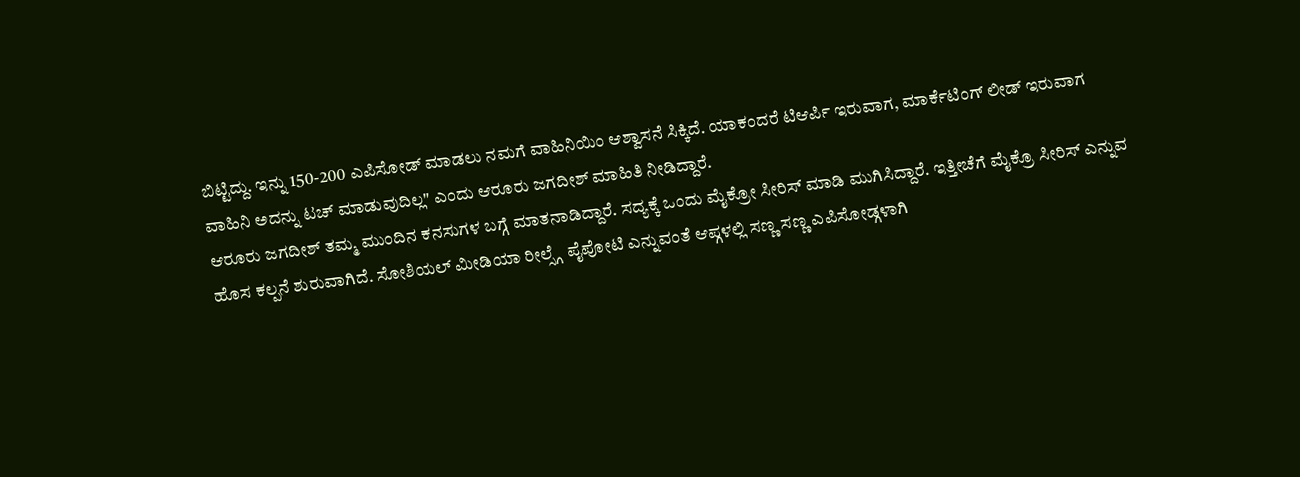ಬಿಟ್ಟಿದ್ದು. ಇನ್ನು 150-200 ಎಪಿಸೋಡ್ ಮಾಡಲು ನಮಗೆ ವಾಹಿನಿಯಿಂ ಆಶ್ವಾಸನೆ ಸಿಕ್ಕಿದೆ. ಯಾಕಂದರೆ ಟಿಆರ್ಪಿ ಇರುವಾಗ, ಮಾರ್ಕೆಟಿಂಗ್ ಲೀಡ್ ಇರುವಾಗ ವಾಹಿನಿ ಅದನ್ನು ಟಚ್ ಮಾಡುವುದಿಲ್ಲ" ಎಂದು ಆರೂರು ಜಗದೀಶ್ ಮಾಹಿತಿ ನೀಡಿದ್ದಾರೆ.
ಆರೂರು ಜಗದೀಶ್ ತಮ್ಮ ಮುಂದಿನ ಕನಸುಗಳ ಬಗ್ಗೆ ಮಾತನಾಡಿದ್ದಾರೆ. ಸದ್ಯಕ್ಕೆ ಒಂದು ಮೈಕ್ರೋ ಸೀರಿಸ್ ಮಾಡಿ ಮುಗಿಸಿದ್ದಾರೆ. ಇತ್ತೀಚೆಗೆ ಮೈಕ್ರೊ ಸೀರಿಸ್ ಎನ್ನುವ ಹೊಸ ಕಲ್ಪನೆ ಶುರುವಾಗಿದೆ. ಸೋಶಿಯಲ್ ಮೀಡಿಯಾ ರೀಲ್ಸ್ಗೆ ಪೈಪೋಟಿ ಎನ್ನುವಂತೆ ಆಪ್ಗಳಲ್ಲಿ ಸಣ್ಣ ಸಣ್ಣ ಎಪಿಸೋಡ್ಗಳಾಗಿ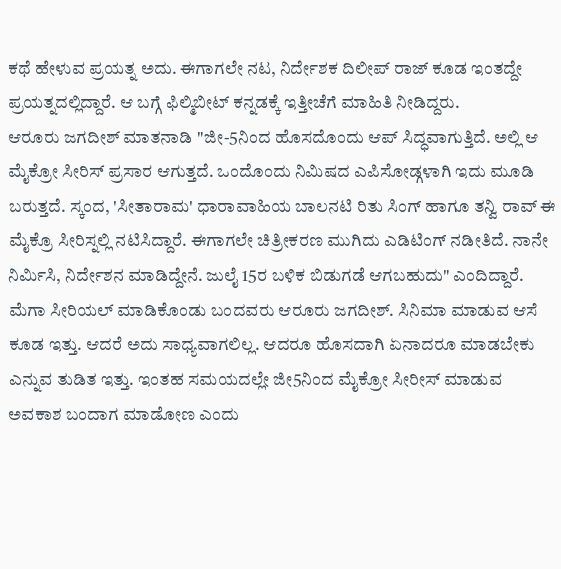ಕಥೆ ಹೇಳುವ ಪ್ರಯತ್ನ ಅದು. ಈಗಾಗಲೇ ನಟ, ನಿರ್ದೇಶಕ ದಿಲೀಪ್ ರಾಜ್ ಕೂಡ ಇಂತದ್ದೇ ಪ್ರಯತ್ನದಲ್ಲಿದ್ದಾರೆ. ಆ ಬಗ್ಗೆ ಫಿಲ್ಮಿಬೀಟ್ ಕನ್ನಡಕ್ಕೆ ಇತ್ತೀಚೆಗೆ ಮಾಹಿತಿ ನೀಡಿದ್ದರು.
ಆರೂರು ಜಗದೀಶ್ ಮಾತನಾಡಿ "ಜೀ-5ನಿಂದ ಹೊಸದೊಂದು ಆಪ್ ಸಿದ್ಧವಾಗುತ್ತಿದೆ. ಅಲ್ಲಿ ಆ ಮೈಕ್ರೋ ಸೀರಿಸ್ ಪ್ರಸಾರ ಆಗುತ್ತದೆ. ಒಂದೊಂದು ನಿಮಿಷದ ಎಪಿಸೋಡ್ಗಳಾಗಿ ಇದು ಮೂಡಿ ಬರುತ್ತದೆ. ಸ್ಕಂದ, 'ಸೀತಾರಾಮ' ಧಾರಾವಾಹಿಯ ಬಾಲನಟಿ ರಿತು ಸಿಂಗ್ ಹಾಗೂ ತನ್ವಿ ರಾವ್ ಈ ಮೈಕ್ರೊ ಸೀರಿಸ್ನಲ್ಲಿ ನಟಿಸಿದ್ದಾರೆ. ಈಗಾಗಲೇ ಚಿತ್ರೀಕರಣ ಮುಗಿದು ಎಡಿಟಿಂಗ್ ನಡೀತಿದೆ. ನಾನೇ ನಿರ್ಮಿಸಿ, ನಿರ್ದೇಶನ ಮಾಡಿದ್ದೇನೆ. ಜುಲೈ 15ರ ಬಳಿಕ ಬಿಡುಗಡೆ ಆಗಬಹುದು" ಎಂದಿದ್ದಾರೆ.
ಮೆಗಾ ಸೀರಿಯಲ್ ಮಾಡಿಕೊಂಡು ಬಂದವರು ಆರೂರು ಜಗದೀಶ್. ಸಿನಿಮಾ ಮಾಡುವ ಆಸೆ ಕೂಡ ಇತ್ತು. ಆದರೆ ಅದು ಸಾಧ್ಯವಾಗಲಿಲ್ಲ. ಆದರೂ ಹೊಸದಾಗಿ ಏನಾದರೂ ಮಾಡಬೇಕು ಎನ್ನುವ ತುಡಿತ ಇತ್ತು. ಇಂತಹ ಸಮಯದಲ್ಲೇ ಜೀ5ನಿಂದ ಮೈಕ್ರೋ ಸೀರೀಸ್ ಮಾಡುವ ಅವಕಾಶ ಬಂದಾಗ ಮಾಡೋಣ ಎಂದು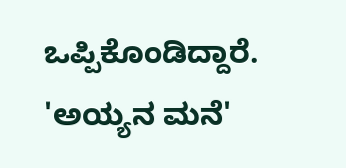ಒಪ್ಪಿಕೊಂಡಿದ್ದಾರೆ. 'ಅಯ್ಯನ ಮನೆ'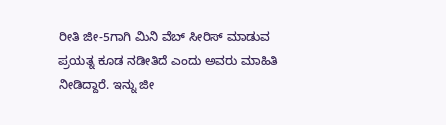ರೀತಿ ಜೀ-5ಗಾಗಿ ಮಿನಿ ವೆಬ್ ಸೀರಿಸ್ ಮಾಡುವ ಪ್ರಯತ್ನ ಕೂಡ ನಡೀತಿದೆ ಎಂದು ಅವರು ಮಾಹಿತಿ ನೀಡಿದ್ದಾರೆ. ಇನ್ನು ಜೀ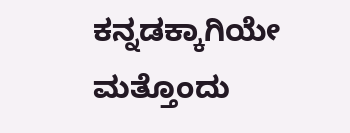ಕನ್ನಡಕ್ಕಾಗಿಯೇ ಮತ್ತೊಂದು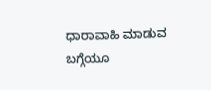ಧಾರಾವಾಹಿ ಮಾಡುವ ಬಗ್ಗೆಯೂ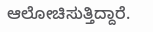ಆಲೋಚಿಸುತ್ತಿದ್ದಾರೆ.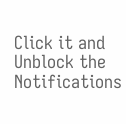Click it and Unblock the Notifications